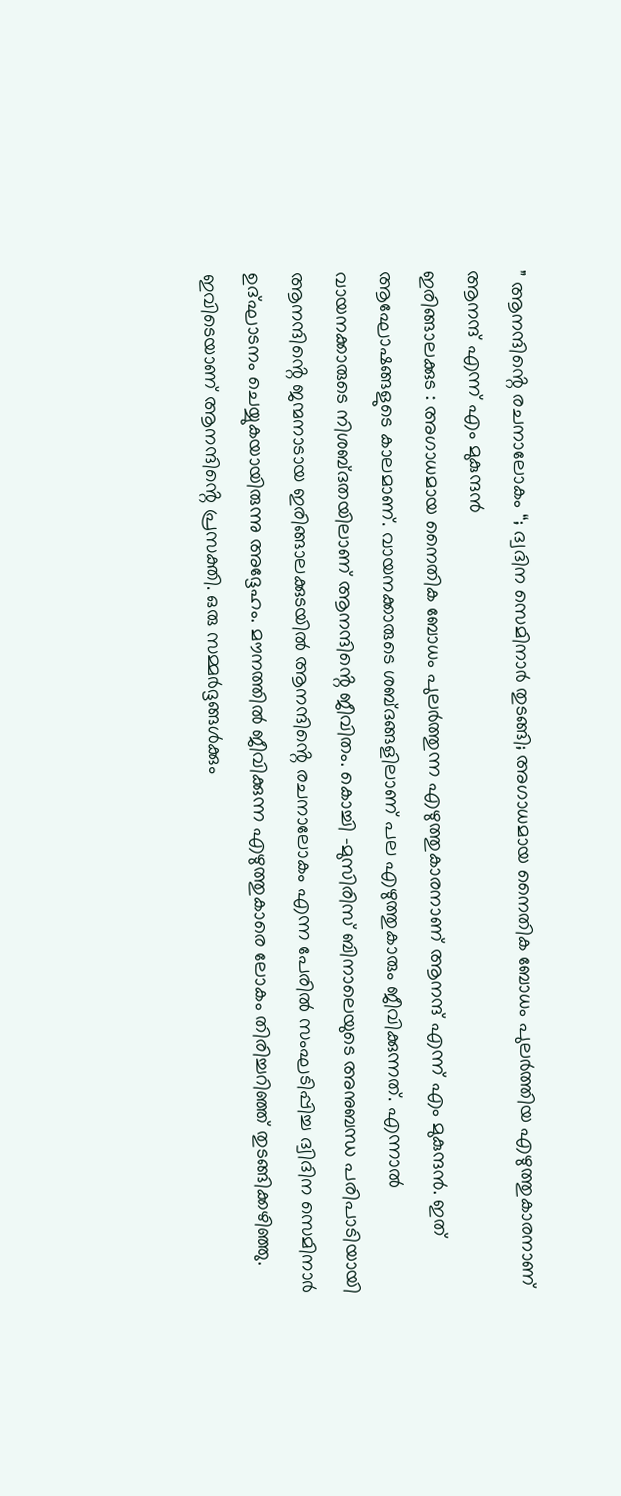” ആനന്ദിൻ്റെ രചനാലോകം “; ദ്വദിന സെമിനാർ തുടങ്ങി; അഗാധമായ നൈതിക ബോധം പുലർത്തിയ എഴുത്തുകാരനാണ് ആനന്ദ് എന്ന് എം മുകുന്ദൻ
ഇരിങ്ങാലക്കുട : അഗാധമായ നൈതിക ബോധം പുലർത്തുന്ന എഴുത്തുകാരനാണ് ആനന്ദ് എന്ന് എം മുകുന്ദൻ. ഇത് ആഘോഷങ്ങളുടെ കാലമാണ്. വായനക്കാരുടെ ശബ്ദങ്ങളിലാണ് പല എഴുത്തുകാരും ജീവിക്കുന്നത്. എന്നാൽ വായനക്കാരുടെ നിശബ്ദതയിലാണ് ആനന്ദിൻ്റെ ജീവിതം. കൊച്ചി -മുസിരിസ് ബിനാലെയുടെ അനുബന്ധ പരിപാടിയായി ആനന്ദിൻ്റെ ജന്മനാടായ ഇരിങ്ങാലക്കുടയിൽ ആനന്ദിൻ്റെ രചനാലോകം എന്ന പേരിൽ സംഘടിപ്പിച്ച ദ്വിദിന സെമിനാർ ഉദ്ഘാടനം ചെയ്യുകയായിരുന്നു അദ്ദേഹം. മൗനത്തിൽ ജീവിക്കുന്ന എഴുത്തുകാരെ ലോകം തിരിച്ചറിഞ്ഞ് തുടങ്ങിക്കഴിഞ്ഞു. ഇവിടെയാണ് ആനന്ദിൻ്റെ പ്രസക്തി. ഒരു സമ്മർദ്ദങ്ങൾക്കും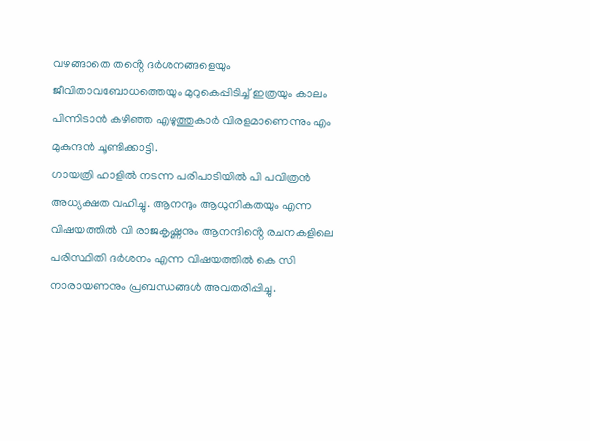വഴങ്ങാതെ തൻ്റെ ദർശനങ്ങളെയും ജീവിതാവബോധത്തെയും മുറുകെപ്പിടിച്ച് ഇത്രയും കാലം പിന്നിടാൻ കഴിഞ്ഞ എഴുത്തുകാർ വിരളമാണെന്നും എം മുകുന്ദൻ ചൂണ്ടിക്കാട്ടി.
ഗായത്രി ഹാളിൽ നടന്ന പരിപാടിയിൽ പി പവിത്രൻ അധ്യക്ഷത വഹിച്ചു. ആനന്ദും ആധുനികതയും എന്ന വിഷയത്തിൽ വി രാജകൃഷ്ണനും ആനന്ദിൻ്റെ രചനകളിലെ പരിസ്ഥിതി ദർശനം എന്ന വിഷയത്തിൽ കെ സി നാരായണനും പ്രബന്ധങ്ങൾ അവതരിപ്പിച്ചു.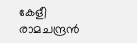കേളീ രാമചന്ദ്രൻ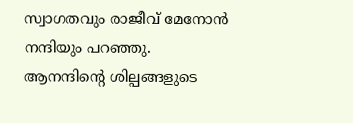സ്വാഗതവും രാജീവ് മേനോൻ നന്ദിയും പറഞ്ഞു. ആനന്ദിൻ്റെ ശില്പങ്ങളുടെ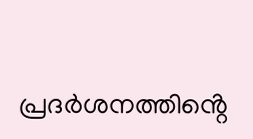പ്രദർശനത്തിൻ്റെ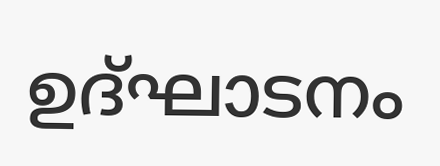ഉദ്ഘാടനം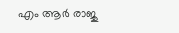എം ആർ രാജു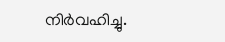നിർവഹിച്ചു.